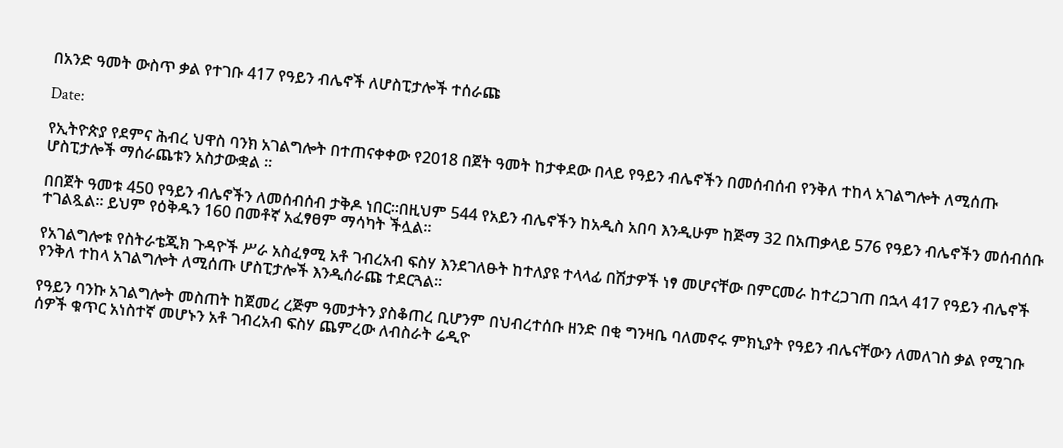በአንድ ዓመት ውስጥ ቃል የተገቡ 417 የዓይን ብሌኖች ለሆስፒታሎች ተሰራጩ

Date:

የኢትዮጵያ የደምና ሕብረ ህዋስ ባንክ አገልግሎት በተጠናቀቀው የ2018 በጀት ዓመት ከታቀደው በላይ የዓይን ብሌኖችን በመሰብሰብ የንቅለ ተከላ አገልግሎት ለሚሰጡ ሆስፒታሎች ማሰራጨቱን አስታውቋል ።

በበጀት ዓመቱ 450 የዓይን ብሌኖችን ለመሰብሰብ ታቅዶ ነበር።በዚህም 544 የአይን ብሌኖችን ከአዲስ አበባ እንዲሁም ከጅማ 32 በአጠቃላይ 576 የዓይን ብሌኖችን መሰብሰቡ ተገልጿል። ይህም የዕቅዱን 160 በመቶኛ አፈፃፀም ማሳካት ችሏል።

የአገልግሎቱ የስትራቴጂክ ጉዳዮች ሥራ አስፈፃሚ አቶ ገብረአብ ፍስሃ እንደገለፁት ከተለያዩ ተላላፊ በሽታዎች ነፃ መሆናቸው በምርመራ ከተረጋገጠ በኋላ 417 የዓይን ብሌኖች የንቅለ ተከላ አገልግሎት ለሚሰጡ ሆስፒታሎች እንዲሰራጩ ተደርጓል።

የዓይን ባንኩ አገልግሎት መስጠት ከጀመረ ረጅም ዓመታትን ያስቆጠረ ቢሆንም በህብረተሰቡ ዘንድ በቂ ግንዛቤ ባለመኖሩ ምክኒያት የዓይን ብሌናቸውን ለመለገስ ቃል የሚገቡ ሰዎች ቁጥር አነስተኛ መሆኑን አቶ ገብረአብ ፍስሃ ጨምረው ለብስራት ሬዲዮ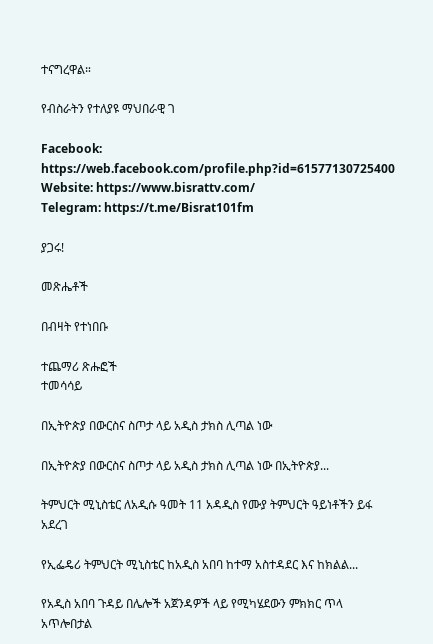ተናግረዋል።

የብስራትን የተለያዩ ማህበራዊ ገ

Facebook: https://web.facebook.com/profile.php?id=61577130725400
Website: https://www.bisrattv.com/
Telegram: https://t.me/Bisrat101fm

ያጋሩ!

መጽሔቶች

በብዛት የተነበቡ

ተጨማሪ ጽሑፎች
ተመሳሳይ

በኢትዮጵያ በውርስና ስጦታ ላይ አዲስ ታክስ ሊጣል ነው

በኢትዮጵያ በውርስና ስጦታ ላይ አዲስ ታክስ ሊጣል ነው በኢትዮጵያ...

ትምህርት ሚኒስቴር ለአዲሱ ዓመት 11 አዳዲስ የሙያ ትምህርት ዓይነቶችን ይፋ አደረገ

የኢፌዴሪ ትምህርት ሚኒስቴር ከአዲስ አበባ ከተማ አስተዳደር እና ከክልል...

የአዲስ አበባ ጉዳይ በሌሎች አጀንዳዎች ላይ የሚካሄደውን ምክክር ጥላ አጥሎበታል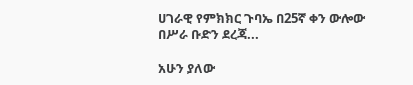ሀገራዊ የምክክር ጉባኤ በ25ኛ ቀን ውሎው በሥራ ቡድን ደረጃ...

አሁን ያለው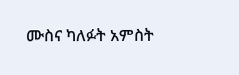ሙስና ካለፉት አምስት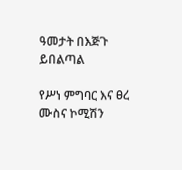ዓመታት በእጅጉ ይበልጣል

የሥነ ምግባር እና ፀረ ሙስና ኮሚሽን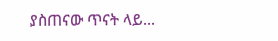ያስጠናው ጥናት ላይ...